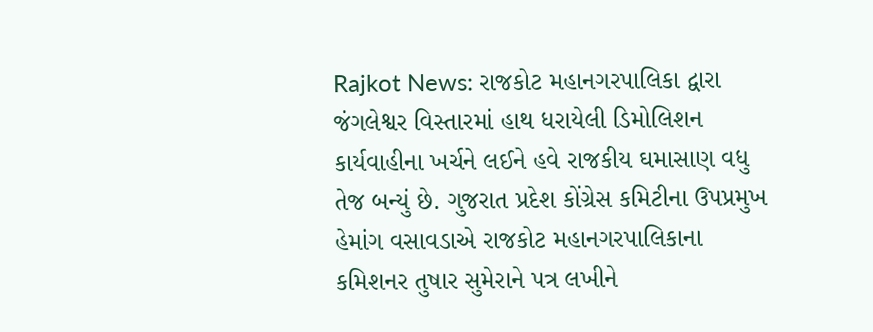Rajkot News: રાજકોટ મહાનગરપાલિકા દ્વારા જંગલેશ્વર વિસ્તારમાં હાથ ધરાયેલી ડિમોલિશન કાર્યવાહીના ખર્ચને લઈને હવે રાજકીય ઘમાસાણ વધુ તેજ બન્યું છે. ગુજરાત પ્રદેશ કોંગ્રેસ કમિટીના ઉપપ્રમુખ હેમાંગ વસાવડાએ રાજકોટ મહાનગરપાલિકાના કમિશનર તુષાર સુમેરાને પત્ર લખીને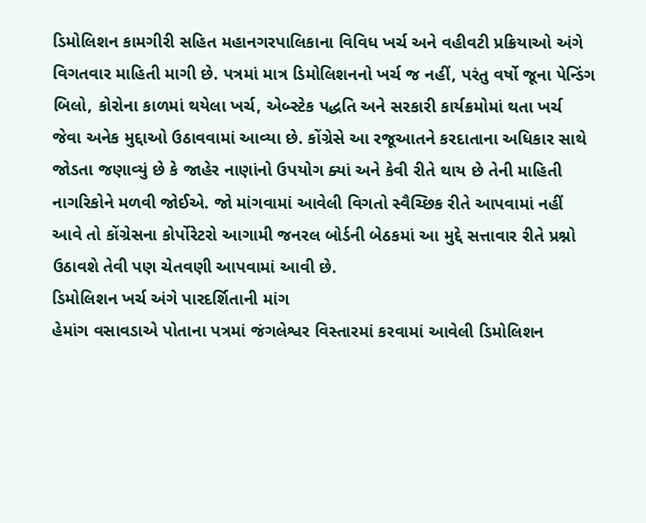ડિમોલિશન કામગીરી સહિત મહાનગરપાલિકાના વિવિધ ખર્ચ અને વહીવટી પ્રક્રિયાઓ અંગે વિગતવાર માહિતી માગી છે. પત્રમાં માત્ર ડિમોલિશનનો ખર્ચ જ નહીં, પરંતુ વર્ષો જૂના પેન્ડિંગ બિલો, કોરોના કાળમાં થયેલા ખર્ચ, એબ્સ્ટેક પદ્ધતિ અને સરકારી કાર્યક્રમોમાં થતા ખર્ચ જેવા અનેક મુદ્દાઓ ઉઠાવવામાં આવ્યા છે. કોંગ્રેસે આ રજૂઆતને કરદાતાના અધિકાર સાથે જોડતા જણાવ્યું છે કે જાહેર નાણાંનો ઉપયોગ ક્યાં અને કેવી રીતે થાય છે તેની માહિતી નાગરિકોને મળવી જોઈએ. જો માંગવામાં આવેલી વિગતો સ્વૈચ્છિક રીતે આપવામાં નહીં આવે તો કોંગ્રેસના કોર્પોરેટરો આગામી જનરલ બોર્ડની બેઠકમાં આ મુદ્દે સત્તાવાર રીતે પ્રશ્નો ઉઠાવશે તેવી પણ ચેતવણી આપવામાં આવી છે.
ડિમોલિશન ખર્ચ અંગે પારદર્શિતાની માંગ
હેમાંગ વસાવડાએ પોતાના પત્રમાં જંગલેશ્વર વિસ્તારમાં કરવામાં આવેલી ડિમોલિશન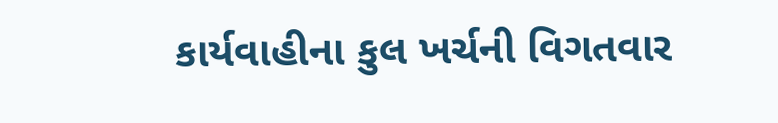કાર્યવાહીના કુલ ખર્ચની વિગતવાર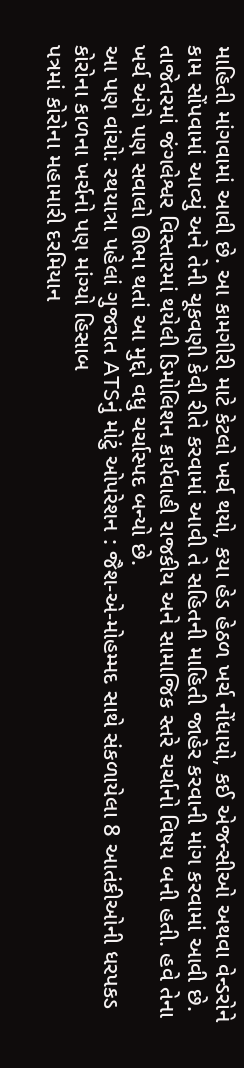માહિતી માંગવામાં આવી છે. આ કામગીરી માટે કેટલો ખર્ચ થયો, કયા હેડ હેઠળ ખર્ચ નોંધાયો, કઈ એજન્સીઓ અથવા વેન્ડરોને કામ સોંપવામાં આવ્યું અને તેની ચૂકવણી કેવી રીતે કરવામાં આવી તે સહિતની માહિતી જાહેર કરવાની માંગ કરવામાં આવી છે. તાજેતરમાં જંગલેશ્વર વિસ્તારમાં થયેલી ડિમોલિશન કાર્યવાહી રાજકીય અને સામાજિક સ્તરે ચર્ચાનો વિષય બની હતી. હવે તેના ખર્ચ અંગે પણ સવાલો ઊભા થતાં આ મુદ્દો વધુ ચર્ચાસ્પદ બન્યો છે.
આ પણ વાંચો: રથયાત્રા પહેલાં ગુજરાત ATSનું મોટું ઓપરેશન : જૈશ-એ-મોહમ્મદ સાથે સંકળાયેલા 8 આતંકીઓની ધરપકડ
કોરોના કાળના ખર્ચનો પણ માંગ્યો હિસાબ
પત્રમાં કોરોના મહામારી દરમિયાન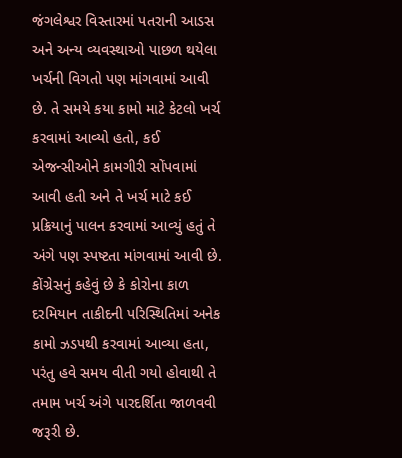જંગલેશ્વર વિસ્તારમાં પતરાની આડસ અને અન્ય વ્યવસ્થાઓ પાછળ થયેલા ખર્ચની વિગતો પણ માંગવામાં આવી છે. તે સમયે કયા કામો માટે કેટલો ખર્ચ કરવામાં આવ્યો હતો, કઈ એજન્સીઓને કામગીરી સોંપવામાં આવી હતી અને તે ખર્ચ માટે કઈ પ્રક્રિયાનું પાલન કરવામાં આવ્યું હતું તે અંગે પણ સ્પષ્ટતા માંગવામાં આવી છે. કોંગ્રેસનું કહેવું છે કે કોરોના કાળ દરમિયાન તાકીદની પરિસ્થિતિમાં અનેક કામો ઝડપથી કરવામાં આવ્યા હતા, પરંતુ હવે સમય વીતી ગયો હોવાથી તે તમામ ખર્ચ અંગે પારદર્શિતા જાળવવી જરૂરી છે.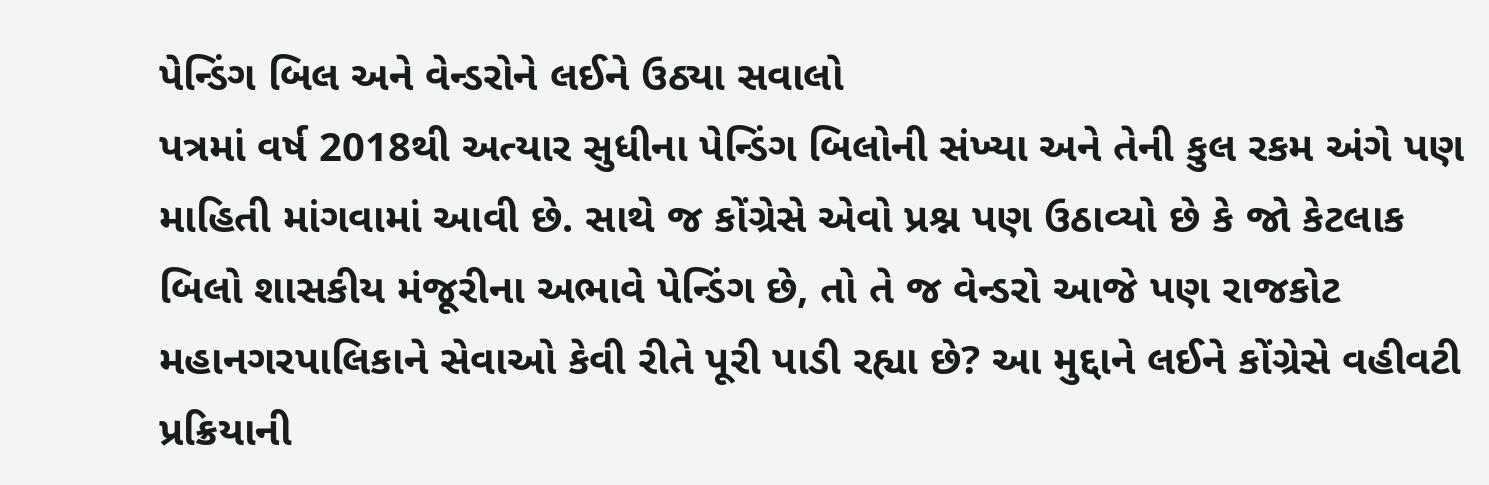પેન્ડિંગ બિલ અને વેન્ડરોને લઈને ઉઠ્યા સવાલો
પત્રમાં વર્ષ 2018થી અત્યાર સુધીના પેન્ડિંગ બિલોની સંખ્યા અને તેની કુલ રકમ અંગે પણ માહિતી માંગવામાં આવી છે. સાથે જ કોંગ્રેસે એવો પ્રશ્ન પણ ઉઠાવ્યો છે કે જો કેટલાક બિલો શાસકીય મંજૂરીના અભાવે પેન્ડિંગ છે, તો તે જ વેન્ડરો આજે પણ રાજકોટ મહાનગરપાલિકાને સેવાઓ કેવી રીતે પૂરી પાડી રહ્યા છે? આ મુદ્દાને લઈને કોંગ્રેસે વહીવટી પ્રક્રિયાની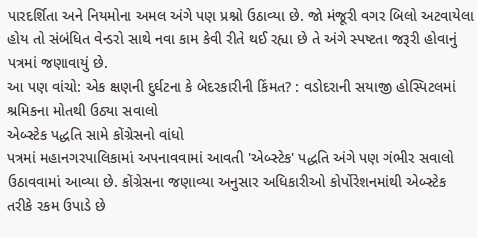પારદર્શિતા અને નિયમોના અમલ અંગે પણ પ્રશ્નો ઉઠાવ્યા છે. જો મંજૂરી વગર બિલો અટવાયેલા હોય તો સંબંધિત વેન્ડરો સાથે નવા કામ કેવી રીતે થઈ રહ્યા છે તે અંગે સ્પષ્ટતા જરૂરી હોવાનું પત્રમાં જણાવાયું છે.
આ પણ વાંચો: એક ક્ષણની દુર્ઘટના કે બેદરકારીની કિંમત? : વડોદરાની સયાજી હોસ્પિટલમાં શ્રમિકના મોતથી ઉઠ્યા સવાલો
એબ્સ્ટેક પદ્ધતિ સામે કોંગ્રેસનો વાંધો
પત્રમાં મહાનગરપાલિકામાં અપનાવવામાં આવતી 'એબ્સ્ટેક' પદ્ધતિ અંગે પણ ગંભીર સવાલો ઉઠાવવામાં આવ્યા છે. કોંગ્રેસના જણાવ્યા અનુસાર અધિકારીઓ કોર્પોરેશનમાંથી એબ્સ્ટેક તરીકે રકમ ઉપાડે છે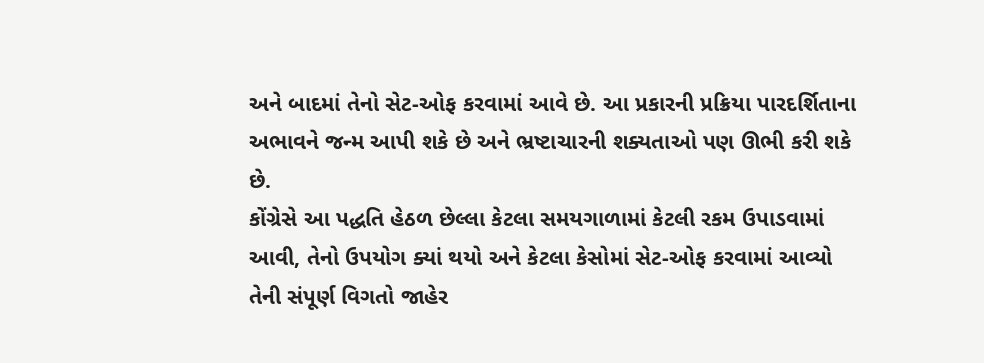અને બાદમાં તેનો સેટ-ઓફ કરવામાં આવે છે. આ પ્રકારની પ્રક્રિયા પારદર્શિતાના અભાવને જન્મ આપી શકે છે અને ભ્રષ્ટાચારની શક્યતાઓ પણ ઊભી કરી શકે છે.
કોંગ્રેસે આ પદ્ધતિ હેઠળ છેલ્લા કેટલા સમયગાળામાં કેટલી રકમ ઉપાડવામાં આવી, તેનો ઉપયોગ ક્યાં થયો અને કેટલા કેસોમાં સેટ-ઓફ કરવામાં આવ્યો તેની સંપૂર્ણ વિગતો જાહેર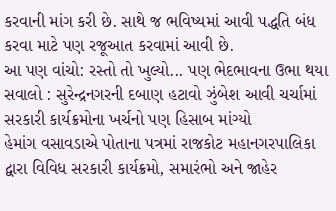કરવાની માંગ કરી છે. સાથે જ ભવિષ્યમાં આવી પદ્ધતિ બંધ કરવા માટે પણ રજૂઆત કરવામાં આવી છે.
આ પણ વાંચો: રસ્તો તો ખુલ્યો... પણ ભેદભાવના ઉભા થયા સવાલો : સુરેન્દ્રનગરની દબાણ હટાવો ઝુંબેશ આવી ચર્ચામાં
સરકારી કાર્યક્રમોના ખર્ચનો પણ હિસાબ માંગ્યો
હેમાંગ વસાવડાએ પોતાના પત્રમાં રાજકોટ મહાનગરપાલિકા દ્વારા વિવિધ સરકારી કાર્યક્રમો, સમારંભો અને જાહેર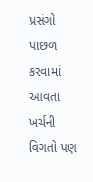પ્રસંગો પાછળ કરવામાં આવતા ખર્ચની વિગતો પણ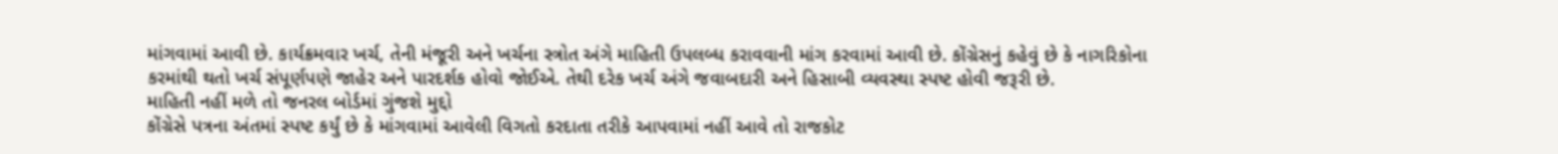માંગવામાં આવી છે. કાર્યક્રમવાર ખર્ચ, તેની મંજૂરી અને ખર્ચના સ્ત્રોત અંગે માહિતી ઉપલબ્ધ કરાવવાની માંગ કરવામાં આવી છે. કોંગ્રેસનું કહેવું છે કે નાગરિકોના કરમાંથી થતો ખર્ચ સંપૂર્ણપણે જાહેર અને પારદર્શક હોવો જોઈએ. તેથી દરેક ખર્ચ અંગે જવાબદારી અને હિસાબી વ્યવસ્થા સ્પષ્ટ હોવી જરૂરી છે.
માહિતી નહીં મળે તો જનરલ બોર્ડમાં ગુંજશે મુદ્દો
કોંગ્રેસે પત્રના અંતમાં સ્પષ્ટ કર્યું છે કે માંગવામાં આવેલી વિગતો કરદાતા તરીકે આપવામાં નહીં આવે તો રાજકોટ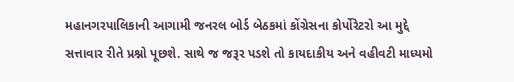મહાનગરપાલિકાની આગામી જનરલ બોર્ડ બેઠકમાં કોંગ્રેસના કોર્પોરેટરો આ મુદ્દે સત્તાવાર રીતે પ્રશ્નો પૂછશે. સાથે જ જરૂર પડશે તો કાયદાકીય અને વહીવટી માધ્યમો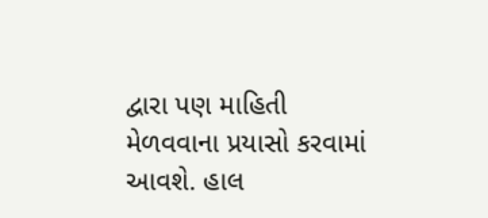દ્વારા પણ માહિતી મેળવવાના પ્રયાસો કરવામાં આવશે. હાલ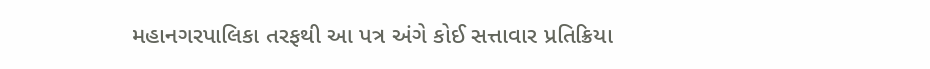મહાનગરપાલિકા તરફથી આ પત્ર અંગે કોઈ સત્તાવાર પ્રતિક્રિયા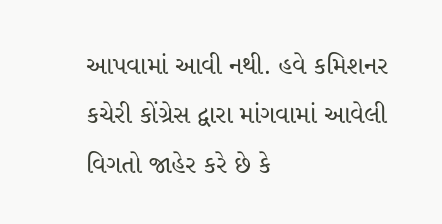આપવામાં આવી નથી. હવે કમિશનર કચેરી કોંગ્રેસ દ્વારા માંગવામાં આવેલી વિગતો જાહેર કરે છે કે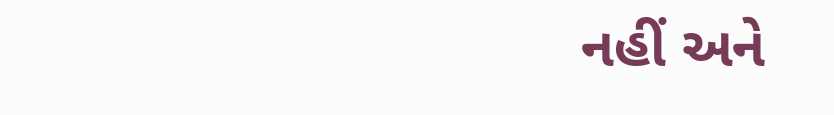નહીં અને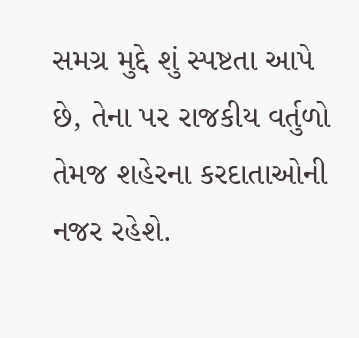સમગ્ર મુદ્દે શું સ્પષ્ટતા આપે છે, તેના પર રાજકીય વર્તુળો તેમજ શહેરના કરદાતાઓની નજર રહેશે.